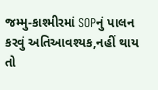જમ્મુ-કાશ્મીરમાં SOPનું પાલન કરવું અતિઆવશ્યક,નહીં થાય તો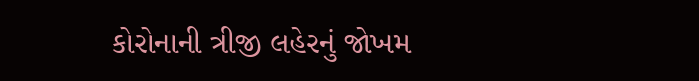કોરોનાની ત્રીજી લહેરનું જોખમ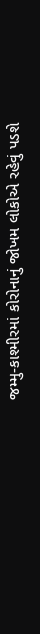જમ્મુ-કાશ્મીરમાં કોરોનાનું જોખમ લોકોએ રહેવું પડશે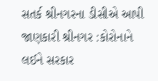સતર્ક શ્રીનગરના ડીસીએ આપી જાણકારી શ્રીનગર :કોરોનાને લઈને સરકાર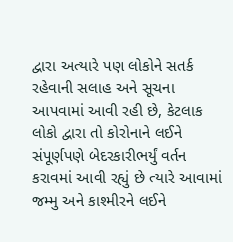દ્વારા અત્યારે પણ લોકોને સતર્ક રહેવાની સલાહ અને સૂચના આપવામાં આવી રહી છે, કેટલાક લોકો દ્વારા તો કોરોનાને લઈને સંપૂર્ણપણે બેદરકારીભર્યું વર્તન કરાવમાં આવી રહ્યું છે ત્યારે આવામાં જમ્મુ અને કાશ્મીરને લઈને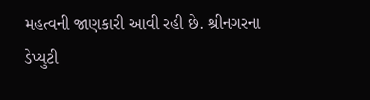મહત્વની જાણકારી આવી રહી છે. શ્રીનગરના ડેપ્યુટી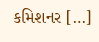કમિશનર […]